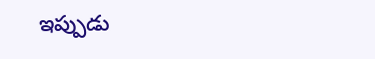ఇప్పుడు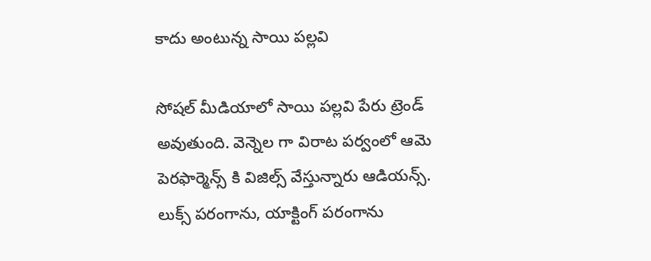కాదు అంటున్న సాయి పల్లవి

సోషల్ మీడియాలో సాయి పల్లవి పేరు ట్రెండ్ అవుతుంది. వెన్నెల గా విరాట పర్వంలో ఆమె పెరఫార్మెన్స్ కి విజిల్స్ వేస్తున్నారు ఆడియన్స్. లుక్స్ పరంగాను, యాక్టింగ్ పరంగాను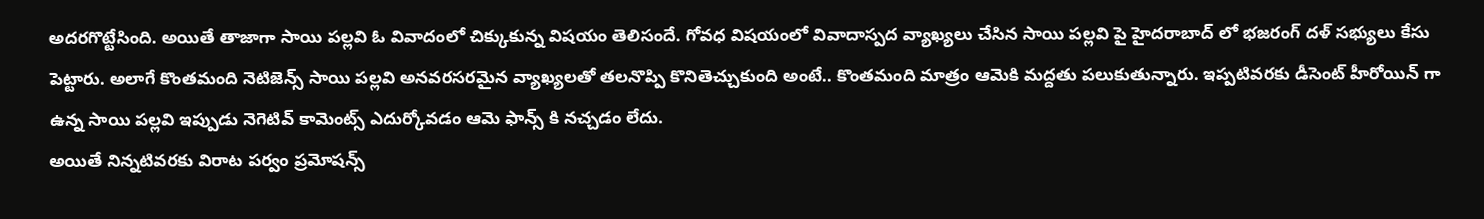అదరగొట్టేసింది. అయితే తాజాగా సాయి పల్లవి ఓ వివాదంలో చిక్కుకున్న విషయం తెలిసందే. గోవధ విషయంలో వివాదాస్పద వ్యాఖ్యలు చేసిన సాయి పల్లవి పై హైదరాబాద్ లో భజరంగ్ దళ్ సభ్యులు కేసు పెట్టారు. అలాగే కొంతమంది నెటిజెన్స్ సాయి పల్లవి అనవరసరమైన వ్యాఖ్యలతో తలనొప్పి కొనితెచ్చుకుంది అంటే.. కొంతమంది మాత్రం ఆమెకి మద్దతు పలుకుతున్నారు. ఇప్పటివరకు డీసెంట్ హీరోయిన్ గా ఉన్న సాయి పల్లవి ఇప్పుడు నెగెటివ్ కామెంట్స్ ఎదుర్కోవడం ఆమె ఫాన్స్ కి నచ్చడం లేదు.
అయితే నిన్నటివరకు విరాట పర్వం ప్రమోషన్స్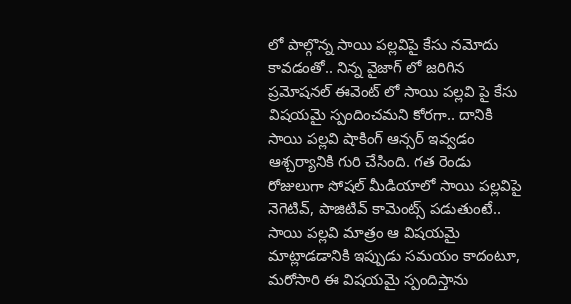లో పాల్గొన్న సాయి పల్లవిపై కేసు నమోదు కావడంతో.. నిన్న వైజాగ్ లో జరిగిన ప్రమోషనల్ ఈవెంట్ లో సాయి పల్లవి పై కేసు విషయమై స్పందించమని కోరగా.. దానికి సాయి పల్లవి షాకింగ్ ఆన్సర్ ఇవ్వడం ఆశ్చర్యానికి గురి చేసింది. గత రెండు రోజులుగా సోషల్ మీడియాలో సాయి పల్లవిపై నెగెటివ్, పాజిటివ్ కామెంట్స్ పడుతుంటే.. సాయి పల్లవి మాత్రం ఆ విషయమై మాట్లాడడానికి ఇప్పుడు సమయం కాదంటూ, మరోసారి ఈ విషయమై స్పందిస్తాను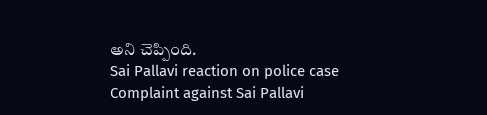అని చెప్పింది.
Sai Pallavi reaction on police case
Complaint against Sai Pallavi